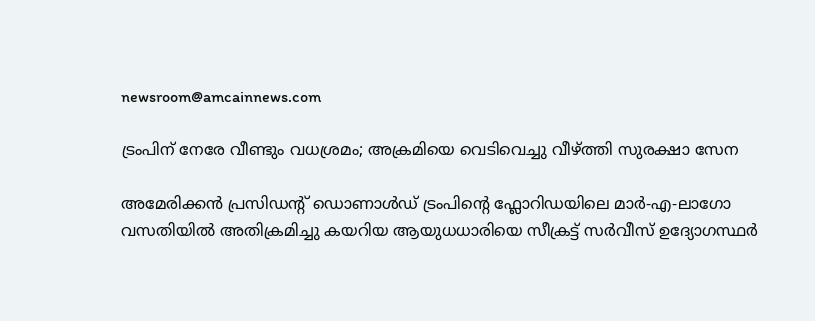newsroom@amcainnews.com

ട്രംപിന് നേരേ വീണ്ടും വധശ്രമം; അക്രമിയെ വെടിവെച്ചു വീഴ്ത്തി സുരക്ഷാ സേന

അമേരിക്കൻ പ്രസിഡന്റ് ഡൊണാൾഡ് ട്രംപിന്റെ ഫ്ലോറിഡയിലെ മാർ-എ-ലാഗോ വസതിയിൽ അതിക്രമിച്ചു കയറിയ ആയുധധാരിയെ സീക്രട്ട് സർവീസ് ഉദ്യോഗസ്ഥർ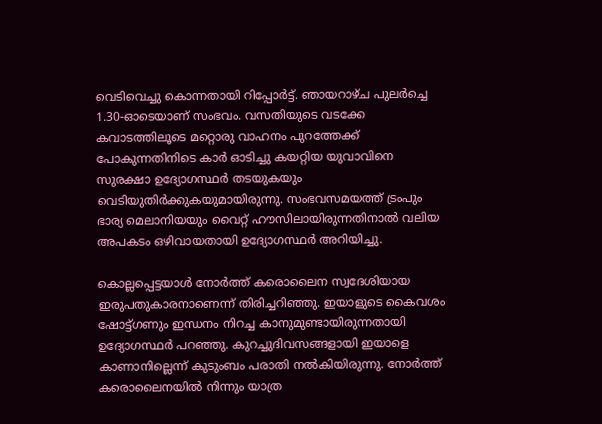വെടിവെച്ചു കൊന്നതായി റിപ്പോർട്ട്. ഞായറാഴ്ച പുലർച്ചെ 1.30-ഓടെയാണ് സംഭവം. വസതിയുടെ വടക്കേ കവാടത്തിലൂടെ മറ്റൊരു വാഹനം പുറത്തേക്ക് പോകുന്നതിനിടെ കാർ ഓടിച്ചു കയറ്റിയ യുവാവിനെ സുരക്ഷാ ഉദ്യോഗസ്ഥർ തടയുകയും വെടിയുതിർക്കുകയുമായിരുന്നു. സംഭവസമയത്ത് ട്രംപും ഭാര്യ മെലാനിയയും വൈറ്റ് ഹൗസിലായിരുന്നതിനാൽ വലിയ അപകടം ഒഴിവായതായി ഉദ്യോഗസ്ഥർ അറിയിച്ചു.

കൊല്ലപ്പെട്ടയാൾ നോർത്ത് കരൊലൈന സ്വദേശിയായ ഇരുപതുകാരനാണെന്ന് തിരിച്ചറിഞ്ഞു. ഇയാളുടെ കൈവശം ഷോട്ട്ഗണും ഇന്ധനം നിറച്ച കാനുമുണ്ടായിരുന്നതായി ഉദ്യോഗസ്ഥർ പറഞ്ഞു. കുറച്ചുദിവസങ്ങളായി ഇയാളെ കാണാനില്ലെന്ന് കുടുംബം പരാതി നൽകിയിരുന്നു. നോർത്ത് കരൊലൈനയിൽ നിന്നും യാത്ര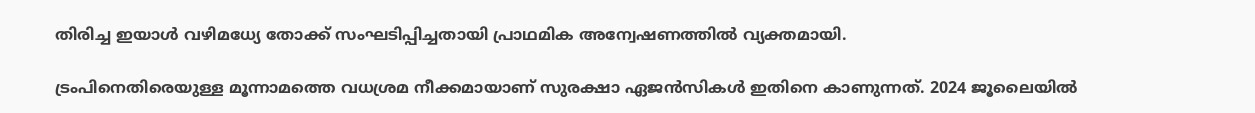തിരിച്ച ഇയാൾ വഴിമധ്യേ തോക്ക് സംഘടിപ്പിച്ചതായി പ്രാഥമിക അന്വേഷണത്തിൽ വ്യക്തമായി.

ട്രംപിനെതിരെയുള്ള മൂന്നാമത്തെ വധശ്രമ നീക്കമായാണ് സുരക്ഷാ ഏജൻസികൾ ഇതിനെ കാണുന്നത്. 2024 ജൂലൈയിൽ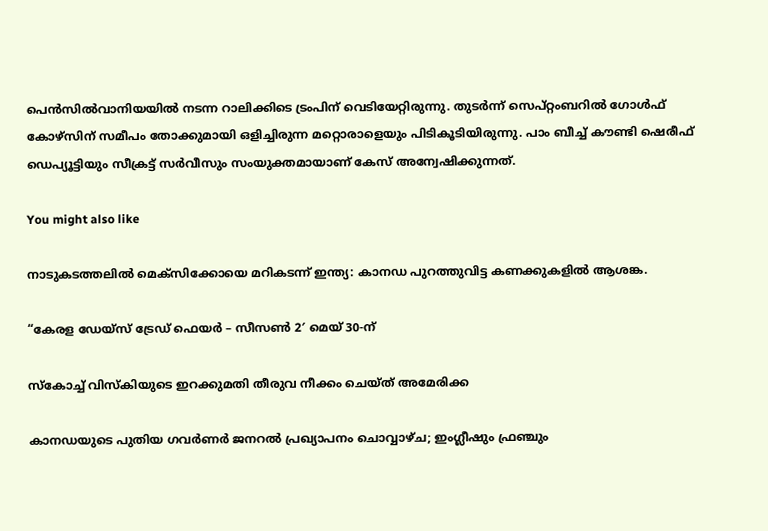പെൻസിൽവാനിയയിൽ നടന്ന റാലിക്കിടെ ട്രംപിന് വെടിയേറ്റിരുന്നു. തുടർന്ന് സെപ്റ്റംബറിൽ ഗോൾഫ് കോഴ്സിന് സമീപം തോക്കുമായി ഒളിച്ചിരുന്ന മറ്റൊരാളെയും പിടികൂടിയിരുന്നു. പാം ബീച്ച് കൗണ്ടി ഷെരീഫ് ഡെപ്യൂട്ടിയും സീക്രട്ട് സർവീസും സംയുക്തമായാണ് കേസ് അന്വേഷിക്കുന്നത്.

You might also like

നാടുകടത്തലിൽ മെക്സിക്കോയെ മറികടന്ന് ഇന്ത്യ: കാനഡ പുറത്തുവിട്ട കണക്കുകളിൽ ആശങ്ക.

“കേരള ഡേയ്‌സ് ട്രേഡ് ഫെയർ – സീസൺ 2′ മെയ് 30-ന്

സ്‌കോച്ച് വിസ്‌കിയുടെ ഇറക്കുമതി തീരുവ നീക്കം ചെയ്ത് അമേരിക്ക

കാനഡയുടെ പുതിയ ഗവർണർ ജനറൽ പ്രഖ്യാപനം ചൊവ്വാഴ്ച; ഇംഗ്ലീഷും ഫ്രഞ്ചും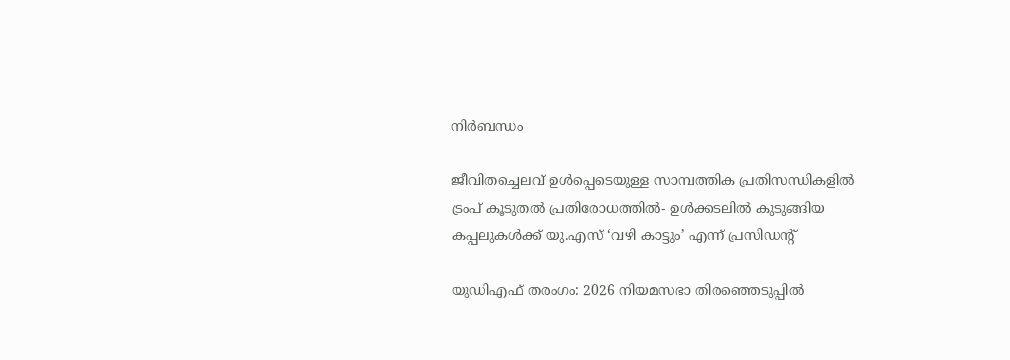നിർബന്ധം

ജീവിതച്ചെലവ് ഉൾപ്പെടെയുള്ള സാമ്പത്തിക പ്രതിസന്ധികളിൽ ട്രംപ് കൂടുതൽ പ്രതിരോധത്തിൽ- ഉൾക്കടലിൽ കുടുങ്ങിയ കപ്പലുകൾക്ക് യു.എസ് ‘വഴി കാട്ടും’ എന്ന് പ്രസിഡന്റ്

യുഡിഎഫ് തരംഗം: 2026 നിയമസഭാ തിരഞ്ഞെടുപ്പിൽ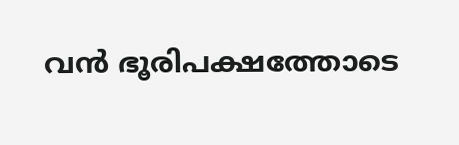വൻ ഭൂരിപക്ഷത്തോടെ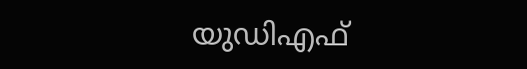യുഡിഎഫ്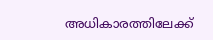അധികാരത്തിലേക്ക്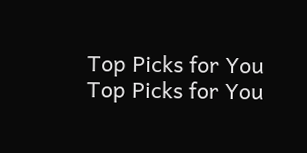Top Picks for You
Top Picks for You